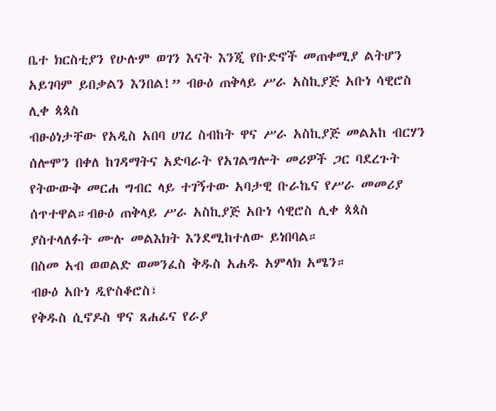ቤተ ክርስቲያን የሁሉም ወገን እናት እንጂ የቡድኖች መጠቀሚያ ልትሆን አይገባም ይበቃልን እንበል!” ብፁዕ ጠቅላይ ሥራ አስኪያጅ አቡነ ሳዊሮስ ሊቀ ጳጳስ
ብፁዕነታቸው የአዲስ አበባ ሀገረ ስብከት ዋና ሥራ አስኪያጅ መልአከ ብርሃን ሰሎሞን በቀለ ከገዳማትና አድባራት የአገልግሎት መሪዎች ጋር ባደረጉት የትውውቅ መርሐ ግብር ላይ ተገኝተው አባታዊ ቡራኬና የሥራ መመሪያ ሰጥተዋል።ብፁዕ ጠቅላይ ሥራ አስኪያጅ አቡነ ሳዊሮስ ሊቀ ጳጳስ ያስተላለፉት ሙሉ መልእክት እንደሚከተለው ይነበባል።
በስመ አብ ወወልድ ወመንፈስ ቅዱስ አሐዱ አምላክ አሜን።
ብፁዕ አቡነ ዲዮስቆሮስ፣
የቅዱስ ሲኖዶስ ዋና ጸሐፊና የራያ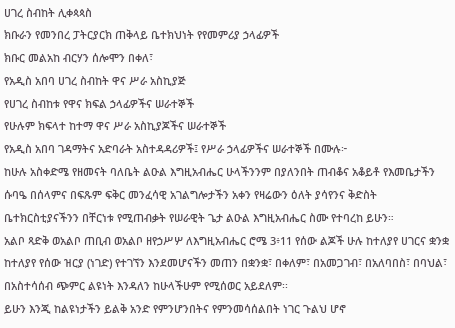ሀገረ ስብከት ሊቀጳጳስ
ክቡራን የመንበረ ፓትርያርክ ጠቅላይ ቤተክህነት የየመምሪያ ኃላፊዎች
ክቡር መልአከ ብርሃን ሰሎሞን በቀለ፣
የአዲስ አበባ ሀገረ ስብከት ዋና ሥራ አስኪያጅ
የሀገረ ስብከቱ የዋና ክፍል ኃላፊዎችና ሠራተኞች
የሁሉም ክፍላተ ከተማ ዋና ሥራ አስኪያጆችና ሠራተኞች
የአዲስ አበባ ገዳማትና አድባራት አስተዳዳሪዎች፤ የሥራ ኃላፊዎችና ሠራተኞች በሙሉ፦
ከሁሉ አስቀድሜ የዘመናት ባለቤት ልዑል እግዚአብሔር ሁላችንንም በያለንበት ጠብቆና አቆይቶ የእመቤታችን ሱባዔ በሰላምና በፍጹም ፍቅር መንፈሳዊ አገልግሎታችን አቀን የዛሬውን ዕለት ያሳየንና ቅድስት ቤተክርስቲያናችንን በቸርነቱ የሚጠብቃት የሠራዊት ጌታ ልዑል እግዚአብሔር ስሙ የተባረከ ይሁን።
አልቦ ጻድቅ ወአልቦ ጠቢብ ወአልቦ ዘየኃሥሦ ለእግዚአብሔር ሮሜ 3፥11 የሰው ልጆች ሁሉ ከተለያየ ሀገርና ቋንቋ ከተለያየ የሰው ዝርያ (ነገድ) የተገኘን እንደመሆናችን መጠን በቋንቋ፣ በቀለም፣ በአመጋገብ፣ በአለባበስ፣ በባህል፣ በአስተሳሰብ ጭምር ልዩነት እንዳለን ከሁላችሁም የሚሰወር አይደለም፡፡
ይሁን እንጂ ከልዩነታችን ይልቅ አንድ የምንሆንበትና የምንመሳሰልበት ነገር ጉልህ ሆኖ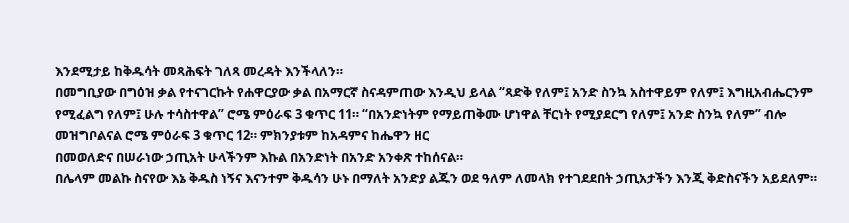እንደሚታይ ከቅዱሳት መጻሕፍት ገለጻ መረዳት እንችላለን።
በመግቢያው በግዕዝ ቃል የተናገርኩት የሐዋርያው ቃል በአማርኛ ስናዳምጠው እንዲህ ይላል “ጻድቅ የለም፤ አንድ ስንኳ አስተዋይም የለም፤ እግዚአብሔርንም የሚፈልግ የለም፤ ሁሉ ተሳስተዋል” ሮሜ ምዕራፍ 3 ቁጥር 11። “በአንድነትም የማይጠቅሙ ሆነዋል ቸርነት የሚያደርግ የለም፤ አንድ ስንኳ የለም” ብሎ መዝግቦልናል ሮሜ ምዕራፍ 3 ቁጥር 12። ምክንያቱም ከአዳምና ከሔዋን ዘር
በመወለድና በሠራነው ኃጢአት ሁላችንም እኩል በአንድነት በአንድ አንቀጽ ተከሰናል።
በሌላም መልኩ ስናየው እኔ ቅዱስ ነኝና እናንተም ቅዱሳን ሁኑ በማለት አንድያ ልጁን ወደ ዓለም ለመላክ የተገደደበት ኃጢአታችን እንጂ ቅድስናችን አይደለም።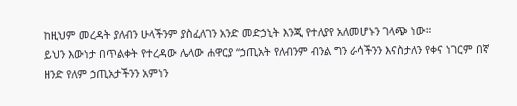ከዚህም መረዳት ያለብን ሁላችንም ያስፈለገን አንድ መድኃኒት እንጂ የተለያየ አለመሆኑን ገላጭ ነው።
ይህን እውነታ በጥልቀት የተረዳው ሌላው ሐዋርያ “ኃጢአት የለብንም ብንል ግን ራሳችንን እናስታለን የቀና ነገርም በኛ ዘንድ የለም ኃጢአታችንን አምነን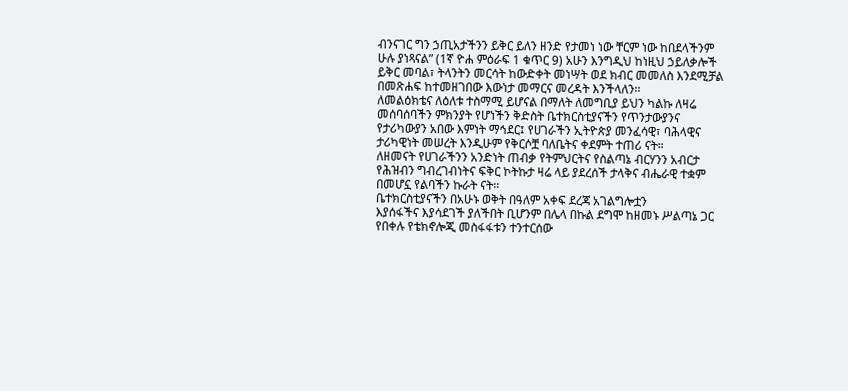ብንናገር ግን ኃጢአታችንን ይቅር ይለን ዘንድ የታመነ ነው ቸርም ነው ከበደላችንም ሁሉ ያነጻናል” (1ኛ ዮሐ ምዕራፍ 1 ቁጥር 9) አሁን እንግዲህ ከነዚህ ኃይለቃሎች ይቅር መባል፣ ትላንትን መርሳት ከውድቀት መነሣት ወደ ክብር መመለስ እንደሚቻል በመጽሐፍ ከተመዘገበው እውነታ መማርና መረዳት እንችላለን፡፡
ለመልዕክቴና ለዕለቱ ተስማሚ ይሆናል በማለት ለመግቢያ ይህን ካልኩ ለዛሬ መሰባሰባችን ምክንያት የሆነችን ቅድስት ቤተክርስቲያናችን የጥንታውያንና የታሪካውያን አበው እምነት ማኅደር፤ የሀገራችን ኢትዮጵያ መንፈሳዊ፣ ባሕላዊና ታሪካዊነት መሠረት እንዲሁም የቅርሶቿ ባለቤትና ቀደምት ተጠሪ ናት።
ለዘመናት የሀገራችንን አንድነት ጠብቃ የትምህርትና የስልጣኔ ብርሃንን አብርታ የሕዝብን ግብረገብነትና ፍቅር ኮትኩታ ዛሬ ላይ ያደረሰች ታላቅና ብሔራዊ ተቋም በመሆኗ የልባችን ኩራት ናት፡፡
ቤተክርስቲያናችን በአሁኑ ወቅት በዓለም አቀፍ ደረጃ አገልግሎቷን
እያሰፋችና እያሳደገች ያለችበት ቢሆንም በሌላ በኩል ደግሞ ከዘመኑ ሥልጣኔ ጋር የበቀሉ የቴክኖሎጂ መስፋፋቱን ተንተርሰው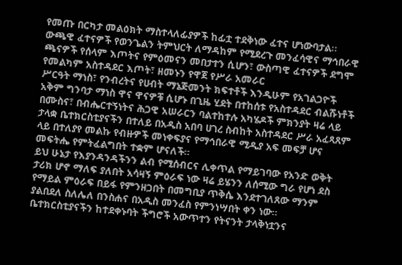የመጡ በርካታ መልዕክት ማስተላለፊያዎች ከፊቷ ተደቅነው ፈተና ሆነውባታል፡፡
ውጫዊ ፈተናዎች የወንጌልን ትምህርት ለማዳከም የሚደረጉ መንፈሳዊና ማኅበራዊ ጫናዎች የሰላም እጦትና የምዕመናን መበታተን ሲሆን፣ ውስጣዊ ፈተናዎች ደግሞ የመልካም አስተዳደር እጦት፣ ዘመኑን የዋጀ የሥራ አመራር
ሥርዓት ማነስ፣ የንብረትና የሀብት ማኔጅመንት ክፍተቶች እንዲሁም የአገልጋዮች አቅም ግንባታ ማነስ ዋና ዋናዎቹ ሲሆኑ በጊዜ ሂደት በተከሰቱ የአስተዳደር ብልሹነቶች በሙስና፣ በብሔርተኝነትና ሕጋዊ አሠራርን ባልተከተሉ አካሄዶች ምክንያት ዛሬ ላይ ታላቋ ቤተክርስቲያናችን በተለይ በአዲስ አበባ ሀገረ ስብከት አስተዳደር ሥራ አፈጻጸም ላይ በተለያየ መልኩ የብዙዎች መነቀፍያና የማኅበራዊ ሚዲያ አፍ መፍቻ ሆና መፍትሔ የምትፈልግበት ተቋም ሆናለች።
ይህ ሁኔታ የእያንዳንዳችንን ልብ የሚሰብርና ሊቀጥል የማይገባው የአንድ ወቅት ታሪክ ሆኖ ማለፍ ያለበት አሳዛኝ ምዕራፍ ነው ዛሬ ይሄንን ለሰሚው ግራ የሆነ ደስ የማይል ምዕራፍ በይፋ የምንዘጋበት በመግቢያ ጥቅሴ እንደተገለጸው ማንም ያልበደለ ስለሌለ በንስሐና በአዲስ መንፈስ የምንነሣበት ቀን ነው።
ቤተክርስቲያናችን ከተደቀኑባት ችግሮች አውጥተን የትናንት ታላቅነቷንና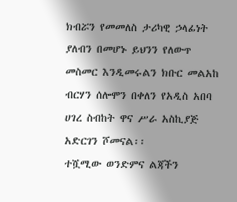ክብሯን የመመለስ ታሪካዊ ኃላፊነት ያለብን በመሆኑ ይህንን የለውጥ መስመር እንዲመሩልን ክቡር መልአከ ብርሃን ሰሎሞን በቀለን የአዲስ አበባ ሀገረ ስብከት ዋና ሥራ አስኪያጅ አድርገን ሾመናል፡፡
ተሿሚው ወንድምና ልጃችን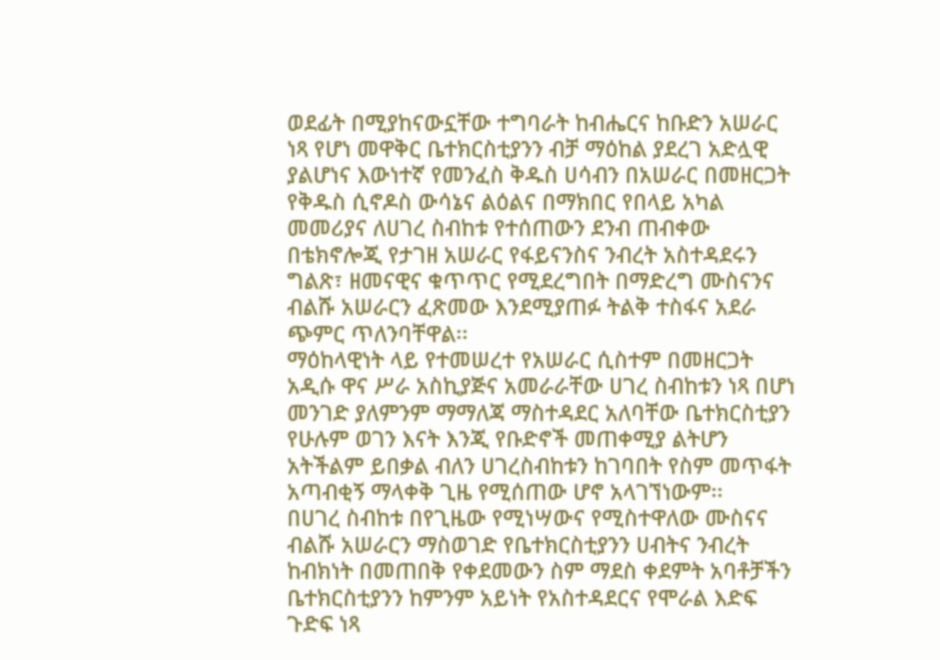ወደፊት በሚያከናውኗቸው ተግባራት ከብሔርና ከቡድን አሠራር ነጻ የሆነ መዋቅር ቤተክርስቲያንን ብቻ ማዕከል ያደረገ አድሏዊ ያልሆነና እውነተኛ የመንፈስ ቅዱስ ሀሳብን በአሠራር በመዘርጋት የቅዱስ ሲኖዶስ ውሳኔና ልዕልና በማክበር የበላይ አካል መመሪያና ለሀገረ ስብከቱ የተሰጠውን ደንብ ጠብቀው በቴክኖሎጂ የታገዘ አሠራር የፋይናንስና ንብረት አስተዳደሩን ግልጽ፣ ዘመናዊና ቁጥጥር የሚደረግበት በማድረግ ሙስናንና ብልሹ አሠራርን ፈጽመው እንደሚያጠፉ ትልቅ ተስፋና አደራ ጭምር ጥለንባቸዋል፡፡
ማዕከላዊነት ላይ የተመሠረተ የአሠራር ሲስተም በመዘርጋት አዲሱ ዋና ሥራ አስኪያጅና አመራራቸው ሀገረ ስብከቱን ነጻ በሆነ መንገድ ያለምንም ማማለጃ ማስተዳደር አለባቸው ቤተክርስቲያን የሁሉም ወገን እናት እንጂ የቡድኖች መጠቀሚያ ልትሆን አትችልም ይበቃል ብለን ሀገረስብከቱን ከገባበት የስም መጥፋት አጣብቂኝ ማላቀቅ ጊዜ የሚሰጠው ሆኖ አላገኘነውም፡፡
በሀገረ ስብከቱ በየጊዜው የሚነሣውና የሚስተዋለው ሙስናና ብልሹ አሠራርን ማስወገድ የቤተክርስቲያንን ሀብትና ንብረት ከብክነት በመጠበቅ የቀደመውን ስም ማደስ ቀደምት አባቶቻችን ቤተክርስቲያንን ከምንም አይነት የአስተዳደርና የሞራል እድፍ ጉድፍ ነጻ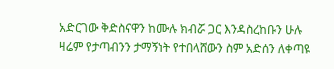አድርገው ቅድስናዋን ከሙሉ ክብሯ ጋር እንዳስረከቡን ሁሉ ዛሬም የታጣብንን ታማኝነት የተበላሸውን ስም አድሰን ለቀጣዩ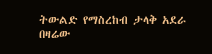ትውልድ የማስረከብ ታላቅ አደራ በዛሬው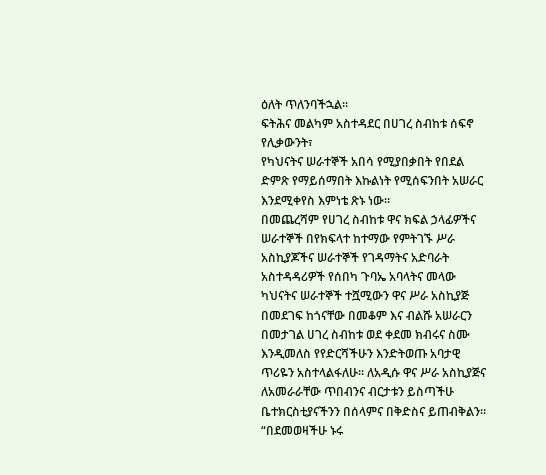ዕለት ጥለንባችኋል፡፡
ፍትሕና መልካም አስተዳደር በሀገረ ስብከቱ ሰፍኖ የሊቃውንት፣
የካህናትና ሠራተኞች አበሳ የሚያበቃበት የበደል ድምጽ የማይሰማበት እኩልነት የሚሰፍንበት አሠራር እንደሚቀየስ እምነቴ ጽኑ ነው።
በመጨረሻም የሀገረ ስብከቱ ዋና ክፍል ኃላፊዎችና ሠራተኞች በየክፍላተ ከተማው የምትገኙ ሥራ አስኪያጆችና ሠራተኞች የገዳማትና አድባራት አስተዳዳሪዎች የሰበካ ጉባኤ አባላትና መላው ካህናትና ሠራተኞች ተሿሚውን ዋና ሥራ አስኪያጅ በመደገፍ ከጎናቸው በመቆም እና ብልሹ አሠራርን በመታገል ሀገረ ስብከቱ ወደ ቀደመ ክብሩና ስሙ እንዲመለስ የየድርሻችሁን እንድትወጡ አባታዊ ጥሪዬን አስተላልፋለሁ። ለአዲሱ ዋና ሥራ አስኪያጅና ለአመራራቸው ጥበብንና ብርታቱን ይስጣችሁ ቤተክርስቲያናችንን በሰላምና በቅድስና ይጠብቅልን።
“በደመወዛችሁ ኑሩ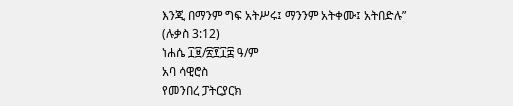እንጂ በማንም ግፍ አትሥሩ፤ ማንንም አትቀሙ፤ አትበድሉ” (ሉቃስ 3:12)
ነሐሴ ፲፱/፳፻፲፰ ዓ/ም
አባ ሳዊሮስ
የመንበረ ፓትርያርክ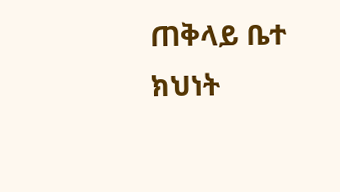ጠቅላይ ቤተ ክህነት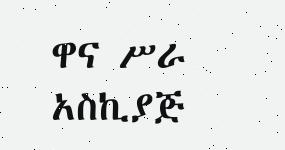ዋና ሥራ አስኪያጅ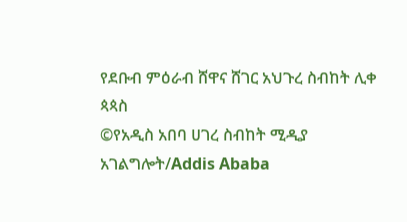የደቡብ ምዕራብ ሸዋና ሸገር አህጉረ ስብከት ሊቀ ጳጳስ
©የአዲስ አበባ ሀገረ ስብከት ሚዲያ አገልግሎት/Addis Ababa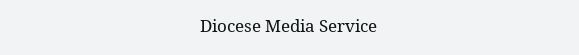Diocese Media Service